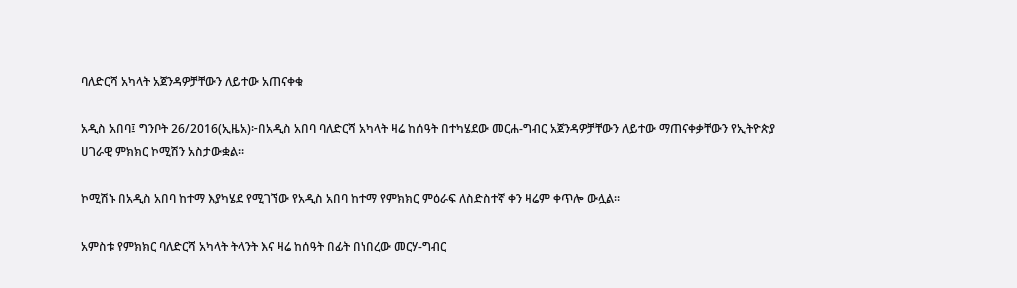ባለድርሻ አካላት አጀንዳዎቻቸውን ለይተው አጠናቀቁ

አዲስ አበባ፤ ግንቦት 26/2016(ኢዜአ)፦በአዲስ አበባ ባለድርሻ አካላት ዛሬ ከሰዓት በተካሄደው መርሐ-ግብር አጀንዳዎቻቸውን ለይተው ማጠናቀቃቸውን የኢትዮጵያ ሀገራዊ ምክክር ኮሚሽን አስታውቋል።

ኮሚሽኑ በአዲስ አበባ ከተማ እያካሄደ የሚገኘው የአዲስ አበባ ከተማ የምክክር ምዕራፍ ለስድስተኛ ቀን ዛሬም ቀጥሎ ውሏል፡፡

አምስቱ የምክክር ባለድርሻ አካላት ትላንት እና ዛሬ ከሰዓት በፊት በነበረው መርሃ-ግብር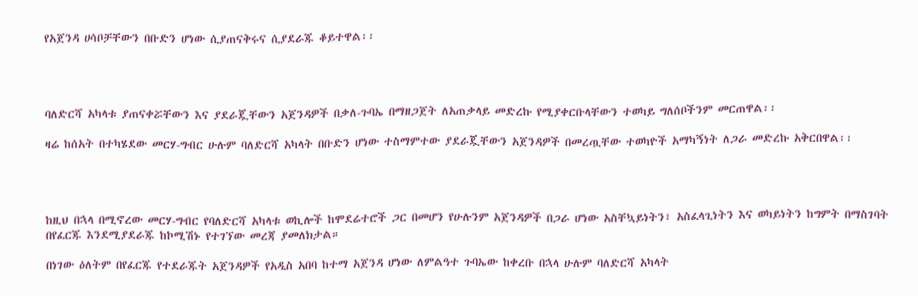የአጀንዳ ሀሳቦቻቸውን በቡድን ሆነው ሲያጠናቅሩና ሲያደራጁ ቆይተዋል፡፡




ባለድርሻ አካላቱ ያጠናቀሯቸውን እና ያደራጇቸውን አጀንዳዎች በቃለ-ጉባኤ በማዘጋጀት ለአጠቃላይ መድረኩ የሚያቀርቡላቸውን ተወካይ ግለሰቦችንም መርጠዋል፡፡

ዛሬ ከሰአት በተካሄደው መርሃ-ግብር ሁሉም ባለድርሻ አካላት በቡድን ሆነው ተስማምተው ያደራጇቸውን አጀንዳዎች በመረጧቸው ተወካዮች አማካኝነት ለጋራ መድረኩ አቅርበዋል፡፡




ከዚህ በኋላ በሚኖረው መርሃ-ግብር የባለድርሻ አካላቱ ወኪሎች ከሞደሬተሮች ጋር በመሆን የሁሉንም አጀንዳዎች በጋራ ሆነው አስቸኳይነትን፣ አስፈላጊነትን እና ወካይነትን ከግምት በማስገባት በየፈርጁ እንደሚያደራጁ ከኮሚሽኑ የተገኘው መረጃ ያመለክታል።

በነገው ዕለትም በየፈርጁ የተደራጁት አጀንዳዎች የአዲስ አበባ ከተማ አጀንዳ ሆነው ለምልዓተ ጉባኤው ከቀረቡ በኋላ ሁሉም ባለድርሻ አካላት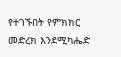የተገኙበት የምክክር መድረክ እንደሚካሔድ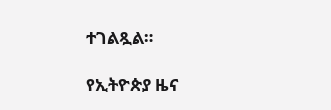ተገልጿል።

የኢትዮጵያ ዜና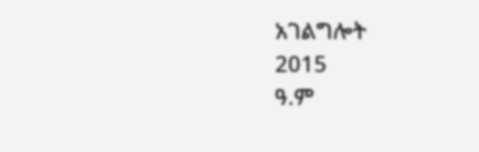አገልግሎት
2015
ዓ.ም